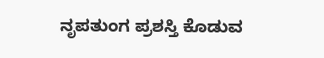ನೃಪತುಂಗ ಪ್ರಶಸ್ತಿ ಕೊಡುವ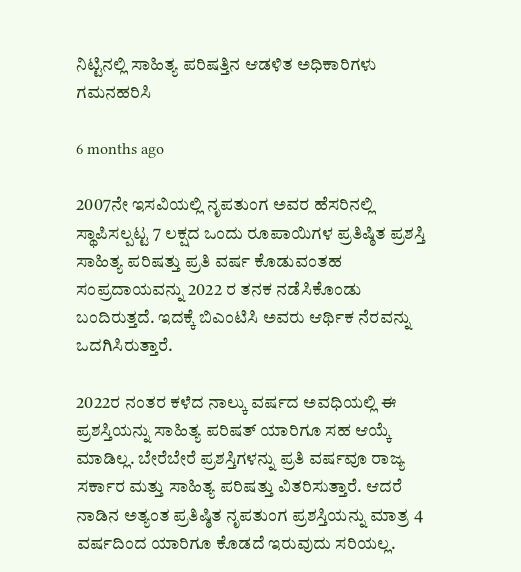ನಿಟ್ಟಿನಲ್ಲಿ ಸಾಹಿತ್ಯ ಪರಿಷತ್ತಿನ ಆಡಳಿತ ಅಧಿಕಾರಿಗಳು ಗಮನಹರಿಸಿ

6 months ago

2007ನೇ ಇಸವಿಯಲ್ಲಿ ನೃಪತುಂಗ ಅವರ ಹೆಸರಿನಲ್ಲಿ ಸ್ಥಾಪಿಸಲ್ಪಟ್ಟ 7 ಲಕ್ಷದ ಒಂದು ರೂಪಾಯಿಗಳ ಪ್ರತಿಷ್ಠಿತ ಪ್ರಶಸ್ತಿ ಸಾಹಿತ್ಯ ಪರಿಷತ್ತು ಪ್ರತಿ ವರ್ಷ ಕೊಡುವಂತಹ ಸಂಪ್ರದಾಯವನ್ನು 2022 ರ ತನಕ ನಡೆಸಿಕೊಂಡು ಬಂದಿರುತ್ತದೆ. ಇದಕ್ಕೆ ಬಿಎಂಟಿಸಿ ಅವರು ಆರ್ಥಿಕ ನೆರವನ್ನು ಒದಗಿಸಿರುತ್ತಾರೆ.

2022ರ ನಂತರ ಕಳೆದ ನಾಲ್ಕು ವರ್ಷದ ಅವಧಿಯಲ್ಲಿ ಈ ಪ್ರಶಸ್ತಿಯನ್ನು ಸಾಹಿತ್ಯ ಪರಿಷತ್ ಯಾರಿಗೂ ಸಹ ಆಯ್ಕೆ ಮಾಡಿಲ್ಲ. ಬೇರೆಬೇರೆ ಪ್ರಶಸ್ತಿಗಳನ್ನು ಪ್ರತಿ ವರ್ಷವೂ ರಾಜ್ಯ ಸರ್ಕಾರ ಮತ್ತು ಸಾಹಿತ್ಯ ಪರಿಷತ್ತು ವಿತರಿಸುತ್ತಾರೆ. ಆದರೆ ನಾಡಿನ ಅತ್ಯಂತ ಪ್ರತಿಷ್ಠಿತ ನೃಪತುಂಗ ಪ್ರಶಸ್ತಿಯನ್ನು ಮಾತ್ರ 4 ವರ್ಷದಿಂದ ಯಾರಿಗೂ ಕೊಡದೆ ಇರುವುದು ಸರಿಯಲ್ಲ.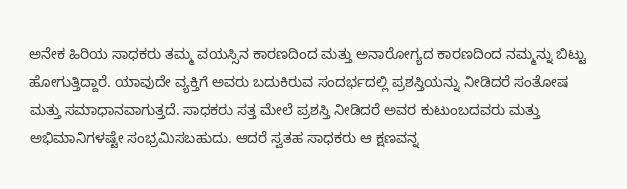ಅನೇಕ ಹಿರಿಯ ಸಾಧಕರು ತಮ್ಮ ವಯಸ್ಸಿನ ಕಾರಣದಿಂದ ಮತ್ತು ಅನಾರೋಗ್ಯದ ಕಾರಣದಿಂದ ನಮ್ಮನ್ನು ಬಿಟ್ಟು ಹೋಗುತ್ತಿದ್ದಾರೆ. ಯಾವುದೇ ವ್ಯಕ್ತಿಗೆ ಅವರು ಬದುಕಿರುವ ಸಂದರ್ಭದಲ್ಲಿ ಪ್ರಶಸ್ತಿಯನ್ನು ನೀಡಿದರೆ ಸಂತೋಷ ಮತ್ತು ಸಮಾಧಾನವಾಗುತ್ತದೆ. ಸಾಧಕರು ಸತ್ತ ಮೇಲೆ ಪ್ರಶಸ್ತಿ ನೀಡಿದರೆ ಅವರ ಕುಟುಂಬದವರು ಮತ್ತು ಅಭಿಮಾನಿಗಳಷ್ಟೇ ಸಂಭ್ರಮಿಸಬಹುದು. ಆದರೆ ಸ್ವತಹ ಸಾಧಕರು ಆ ಕ್ಷಣವನ್ನ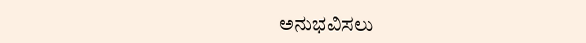ಅನುಭವಿಸಲು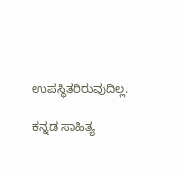ಉಪಸ್ಥಿತರಿರುವುದಿಲ್ಲ.

ಕನ್ನಡ ಸಾಹಿತ್ಯ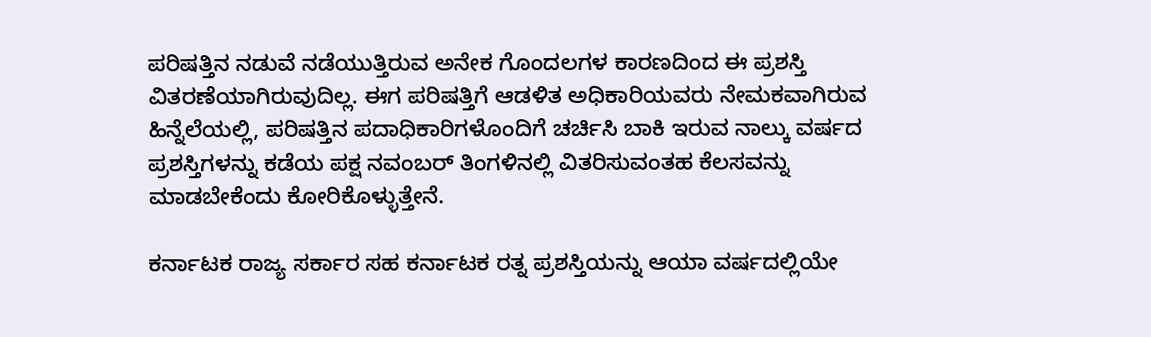ಪರಿಷತ್ತಿನ ನಡುವೆ ನಡೆಯುತ್ತಿರುವ ಅನೇಕ ಗೊಂದಲಗಳ ಕಾರಣದಿಂದ ಈ ಪ್ರಶಸ್ತಿ ವಿತರಣೆಯಾಗಿರುವುದಿಲ್ಲ. ಈಗ ಪರಿಷತ್ತಿಗೆ ಆಡಳಿತ ಅಧಿಕಾರಿಯವರು ನೇಮಕವಾಗಿರುವ ಹಿನ್ನೆಲೆಯಲ್ಲಿ, ಪರಿಷತ್ತಿನ ಪದಾಧಿಕಾರಿಗಳೊಂದಿಗೆ ಚರ್ಚಿಸಿ ಬಾಕಿ ಇರುವ ನಾಲ್ಕು ವರ್ಷದ ಪ್ರಶಸ್ತಿಗಳನ್ನು ಕಡೆಯ ಪಕ್ಷ ನವಂಬರ್ ತಿಂಗಳಿನಲ್ಲಿ ವಿತರಿಸುವಂತಹ ಕೆಲಸವನ್ನು ಮಾಡಬೇಕೆಂದು ಕೋರಿಕೊಳ್ಳುತ್ತೇನೆ.

ಕರ್ನಾಟಕ ರಾಜ್ಯ ಸರ್ಕಾರ ಸಹ ಕರ್ನಾಟಕ ರತ್ನ ಪ್ರಶಸ್ತಿಯನ್ನು ಆಯಾ ವರ್ಷದಲ್ಲಿಯೇ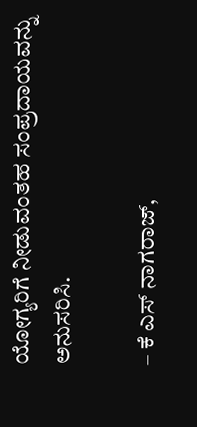ಯೋಗ್ಯರಿಗೆ ನೀಡುವಂತಹ ಸಂಪ್ರದಾಯವನ್ನು ಅನುಸರಿಸಿ.

– ಕೆ ಎಸ್ ನಾಗರಾಜ್,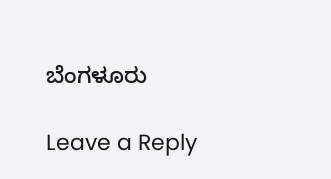ಬೆಂಗಳೂರು

Leave a Reply